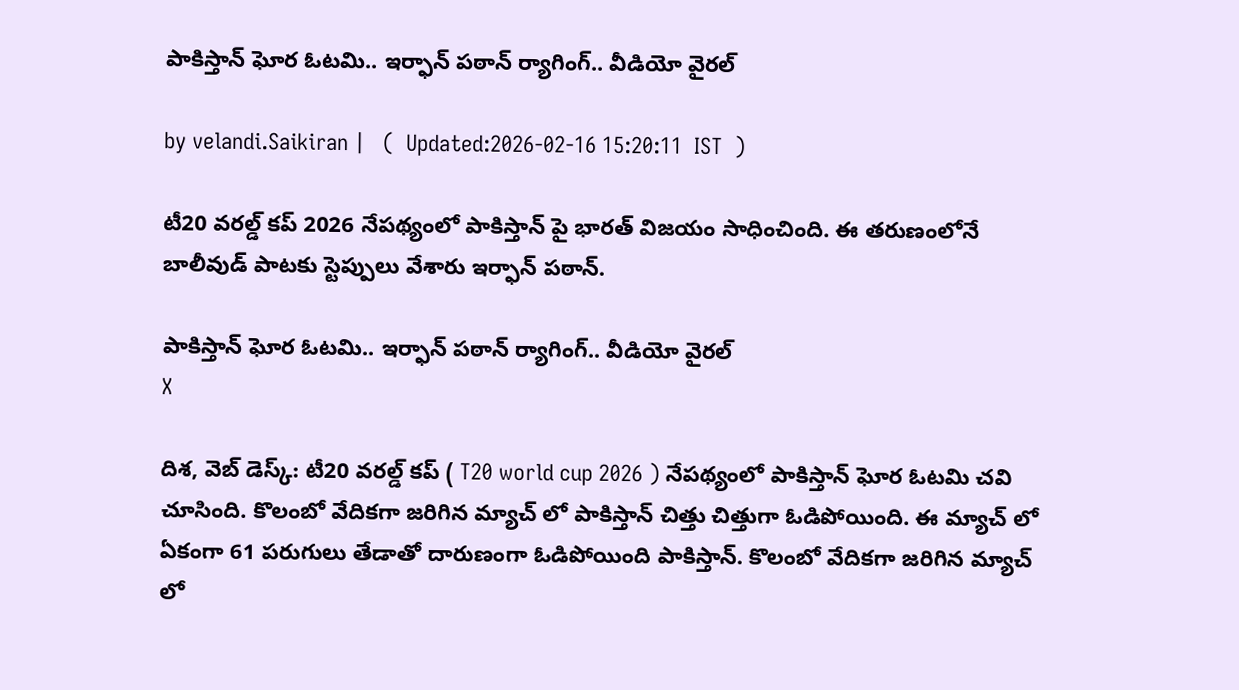పాకిస్తాన్ ఘోర ఓటమి.. ఇర్ఫాన్ పఠాన్ ర్యాగింగ్.. వీడియో వైరల్

by velandi.Saikiran |   (  Updated:2026-02-16 15:20:11  IST  )

టీ20 వరల్డ్ కప్ 2026 నేపథ్యంలో పాకిస్తాన్ పై భార‌త్ విజ‌యం సాధించింది. ఈ త‌రుణంలోనే బాలీవుడ్ పాట‌కు స్టెప్పులు వేశారు ఇర్ఫాన్ ప‌ఠాన్.

పాకిస్తాన్ ఘోర ఓటమి.. ఇర్ఫాన్ పఠాన్ ర్యాగింగ్.. వీడియో వైరల్
X

దిశ‌, వెబ్ డెస్క్‌: టీ20 వరల్డ్ కప్ ( T20 world cup 2026 ) నేపథ్యంలో పాకిస్తాన్ ఘోర ఓటమి చవి చూసింది. కొలంబో వేదికగా జరిగిన మ్యాచ్ లో పాకిస్తాన్ చిత్తు చిత్తుగా ఓడిపోయింది. ఈ మ్యాచ్ లో ఏకంగా 61 పరుగులు తేడాతో దారుణంగా ఓడిపోయింది పాకిస్తాన్. కొలంబో వేదికగా జరిగిన మ్యాచ్ లో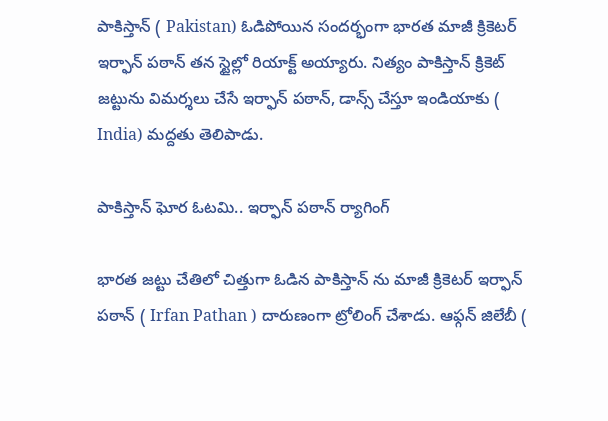పాకిస్తాన్ ( Pakistan) ఓడిపోయిన సందర్భంగా భారత మాజీ క్రికెటర్ ఇర్ఫాన్ పఠాన్ తన స్టైల్లో రియాక్ట్ అయ్యారు. నిత్యం పాకిస్తాన్ క్రికెట్ జట్టును విమర్శలు చేసే ఇర్ఫాన్ పఠాన్, డాన్స్ చేస్తూ ఇండియాకు ( India) మద్దతు తెలిపాడు.

పాకిస్తాన్ ఘోర ఓటమి.. ఇర్ఫాన్ పఠాన్ ర్యాగింగ్

భారత జట్టు చేతిలో చిత్తుగా ఓడిన పాకిస్తాన్ ను మాజీ క్రికెటర్ ఇర్ఫాన్ పఠాన్ ( Irfan Pathan ) దారుణంగా ట్రోలింగ్ చేశాడు. ఆఫ్గన్ జిలేబీ (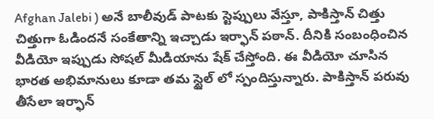Afghan Jalebi ) అనే బాలీవుడ్ పాటకు స్టెప్పులు వేస్తూ, పాకిస్తాన్ చిత్తు చిత్తుగా ఓడిందనే సంకేతాన్ని ఇచ్చాడు ఇర్ఫాన్ పఠాన్. దీనికి సంబంధించిన వీడియో ఇప్పుడు సోషల్ మీడియాను షేక్ చేస్తోంది. ఈ వీడియో చూసిన భారత అభిమానులు కూడా తమ స్టైల్ లో స్పందిస్తున్నారు. పాకిస్తాన్ పరువు తీసేలా ఇర్ఫాన్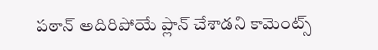పఠాన్ అదిరిపోయే ప్లాన్ చేశాడని కామెంట్స్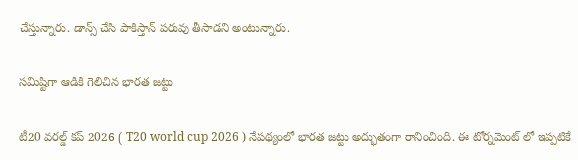చేస్తున్నారు. డాన్స్ చేసి పాకిస్తాన్ పరువు తీసాడని అంటున్నారు.

సమిష్టిగా ఆడికి గెలిచిన భారత జట్టు

టీ20 వరల్డ్ కప్ 2026 ( T20 world cup 2026 ) నేపథ్యంలో భారత జట్టు అద్భుతంగా రానించింది. ఈ టోర్నమెంట్ లో ఇప్పటికే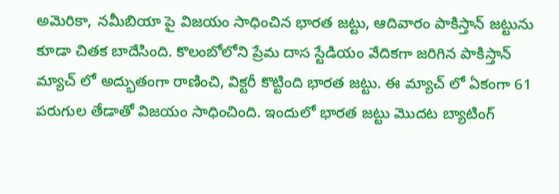అమెరికా, నమీబియా పై విజయం సాధించిన భారత జట్టు, ఆదివారం పాకిస్తాన్ జట్టును కూడా చితక బాదేసింది. కొలంబోలోని ప్రేమ దాస స్టేడియం వేదికగా జరిగిన పాకిస్తాన్ మ్యాచ్ లో అద్భుతంగా రాణించి, విక్టరీ కొట్టింది భారత జట్టు. ఈ మ్యాచ్ లో ఏకంగా 61 పరుగుల తేడాతో విజయం సాధించింది. ఇందులో భారత జట్టు మొదట బ్యాటింగ్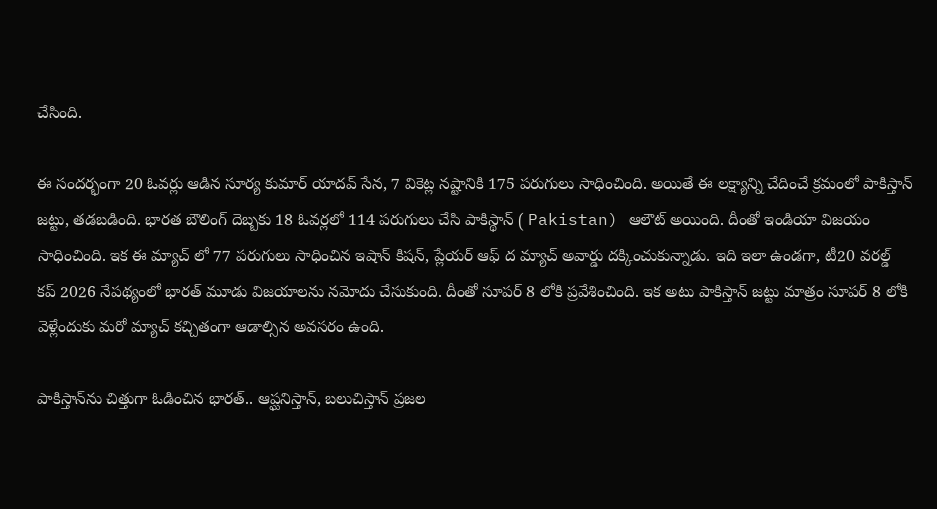చేసింది.

ఈ సందర్భంగా 20 ఓవర్లు ఆడిన సూర్య కుమార్ యాదవ్ సేన, 7 వికెట్ల నష్టానికి 175 పరుగులు సాధించింది. అయితే ఈ లక్ష్యాన్ని చేదించే క్రమంలో పాకిస్తాన్ జట్టు, తడబడింది. భారత బౌలింగ్ దెబ్బకు 18 ఓవర్లలో 114 పరుగులు చేసి పాకిస్థాన్ ( Pakistan) ఆలౌట్ అయింది. దీంతో ఇండియా విజయం సాధించింది. ఇక ఈ మ్యాచ్ లో 77 పరుగులు సాధించిన ఇషాన్ కిషన్, ప్లేయర్ ఆఫ్ ద మ్యాచ్ అవార్డు దక్కించుకున్నాడు. ఇది ఇలా ఉండ‌గా, టీ20 వరల్డ్ కప్ 2026 నేపథ్యంలో భార‌త్ మూడు విజ‌యాల‌ను న‌మోదు చేసుకుంది. దీంతో సూప‌ర్ 8 లోకి ప్ర‌వేశించింది. ఇక అటు పాకిస్తాన్ జ‌ట్టు మాత్రం సూప‌ర్ 8 లోకి వెళ్లేందుకు మ‌రో మ్యాచ్ క‌చ్చితంగా ఆడాల్సిన అవ‌సరం ఉంది.

పాకిస్తాన్‌ను చిత్తుగా ఓడించిన భారత్.. ఆప్ఘనిస్తాన్, బలుచిస్తాన్ ప్రజల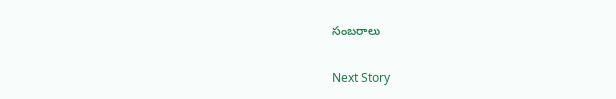సంబరాలు

Next Story